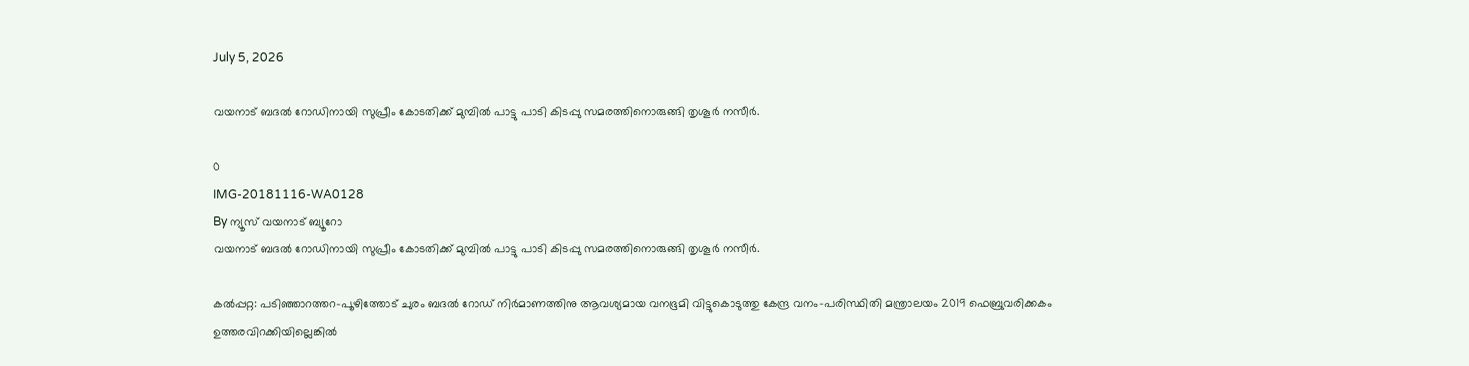July 5, 2026

വയനാട് ബദൽ റോഡിനായി സുപ്രീം കോടതിക്ക് മുമ്പിൽ പാട്ടു പാടി കിടപ്പു സമരത്തിനൊരുങ്ങി തൃശൂർ നസീർ.

0
IMG-20181116-WA0128
By ന്യൂസ് വയനാട് ബ്യൂറോ
വയനാട് ബദൽ റോഡിനായി സുപ്രീം കോടതിക്ക് മുമ്പിൽ പാട്ടു പാടി കിടപ്പു സമരത്തിനൊരുങ്ങി തൃശൂർ നസീർ.

കല്‍പ്പറ്റ: പടിഞ്ഞാറത്തറ-പൂഴിത്തോട് ചുരം ബദല്‍ റോഡ് നിര്‍മാണത്തിനു ആവശ്യമായ വനഭൂമി വിട്ടുകൊടുത്തു കേന്ദ്ര വനം-പരിസ്ഥിതി മന്ത്രാലയം 2019 ഫെബ്രുവരിക്കകം ഉത്തരവിറക്കിയില്ലെങ്കില്‍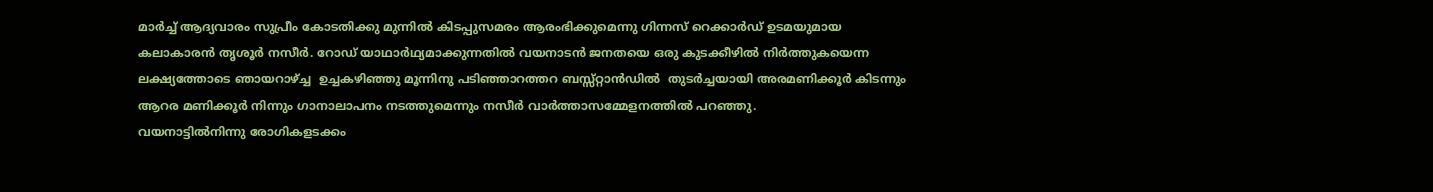മാര്‍ച്ച് ആദ്യവാരം സുപ്രീം കോടതിക്കു മുന്നില്‍ കിടപ്പുസമരം ആരംഭിക്കുമെന്നു ഗിന്നസ് റെക്കാര്‍ഡ് ഉടമയുമായ കലാകാരന്‍ തൃശൂര്‍ നസീര്‍. റോഡ് യാഥാര്‍ഥ്യമാക്കുന്നതില്‍ വയനാടന്‍ ജനതയെ ഒരു കുടക്കീഴില്‍ നിര്‍ത്തുകയെന്ന ലക്ഷ്യത്തോടെ ഞായറാഴ്ച്ച  ഉച്ചകഴിഞ്ഞു മൂന്നിനു പടിഞ്ഞാറത്തറ ബസ്സ്റ്റാന്‍ഡില്‍  തുടര്‍ച്ചയായി അരമണിക്കൂര്‍ കിടന്നും ആറര മണിക്കൂര്‍ നിന്നും ഗാനാലാപനം നടത്തുമെന്നും നസീര്‍ വാര്‍ത്താസമ്മേളനത്തില്‍ പറഞ്ഞു.
വയനാട്ടില്‍നിന്നു രോഗികളടക്കം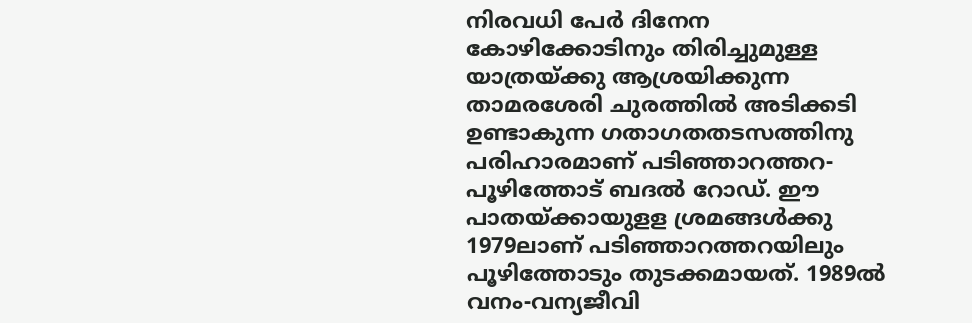നിരവധി പേര്‍ ദിനേന കോഴിക്കോടിനും തിരിച്ചുമുള്ള യാത്രയ്ക്കു ആശ്രയിക്കുന്ന താമരശേരി ചുരത്തില്‍ അടിക്കടി ഉണ്ടാകുന്ന ഗതാഗതതടസത്തിനു പരിഹാരമാണ് പടിഞ്ഞാറത്തറ-പൂഴിത്തോട് ബദല്‍ റോഡ്. ഈ പാതയ്ക്കായുളള ശ്രമങ്ങള്‍ക്കു 1979ലാണ് പടിഞ്ഞാറത്തറയിലും പൂഴിത്തോടും തുടക്കമായത്. 1989ല്‍ വനം-വന്യജീവി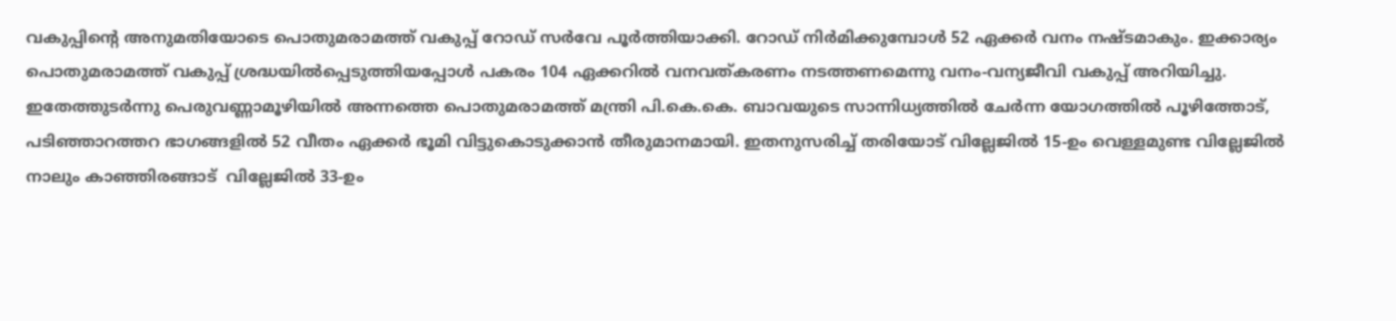വകുപ്പിന്റെ അനുമതിയോടെ പൊതുമരാമത്ത് വകുപ്പ് റോഡ് സര്‍വേ പൂര്‍ത്തിയാക്കി. റോഡ് നിര്‍മിക്കുമ്പോള്‍ 52 ഏക്കര്‍ വനം നഷ്ടമാകും. ഇക്കാര്യം പൊതുമരാമത്ത് വകുപ്പ് ശ്രദ്ധയില്‍പ്പെടുത്തിയപ്പോള്‍ പകരം 104 ഏക്കറില്‍ വനവത്കരണം നടത്തണമെന്നു വനം-വന്യജീവി വകുപ്പ് അറിയിച്ചു. ഇതേത്തുടര്‍ന്നു പെരുവണ്ണാമൂഴിയില്‍ അന്നത്തെ പൊതുമരാമത്ത് മന്ത്രി പി.കെ.കെ. ബാവയുടെ സാന്നിധ്യത്തില്‍ ചേര്‍ന്ന യോഗത്തില്‍ പൂഴിത്തോട്, പടിഞ്ഞാറത്തറ ഭാഗങ്ങളില്‍ 52 വീതം ഏക്കര്‍ ഭൂമി വിട്ടുകൊടുക്കാന്‍ തീരുമാനമായി. ഇതനുസരിച്ച് തരിയോട് വില്ലേജില്‍ 15-ഉം വെള്ളമുണ്ട വില്ലേജില്‍  നാലും കാഞ്ഞിരങ്ങാട്  വില്ലേജില്‍ 33-ഉം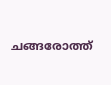ചങ്ങരോത്ത്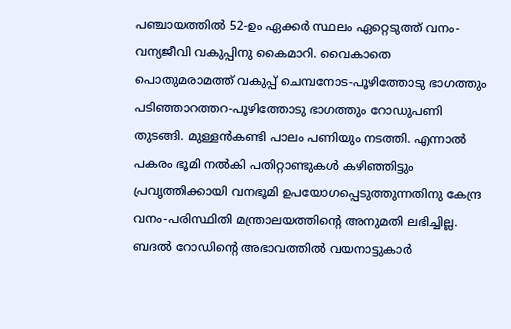പഞ്ചായത്തില്‍ 52-ഉം ഏക്കര്‍ സ്ഥലം ഏറ്റെടുത്ത് വനം-വന്യജീവി വകുപ്പിനു കൈമാറി. വൈകാതെ പൊതുമരാമത്ത് വകുപ്പ് ചെമ്പനോട-പൂഴിത്തോടു ഭാഗത്തും പടിഞ്ഞാറത്തറ-പൂഴിത്തോടു ഭാഗത്തും റോഡുപണി തുടങ്ങി. മുള്ളന്‍കണ്ടി പാലം പണിയും നടത്തി. എന്നാല്‍ പകരം ഭൂമി നല്‍കി പതിറ്റാണ്ടുകള്‍ കഴിഞ്ഞിട്ടും പ്രവൃത്തിക്കായി വനഭൂമി ഉപയോഗപ്പെടുത്തുന്നതിനു കേന്ദ്ര വനം-പരിസ്ഥിതി മന്ത്രാലയത്തിന്റെ അനുമതി ലഭിച്ചില്ല.
ബദല്‍ റോഡിന്റെ അഭാവത്തില്‍ വയനാട്ടുകാര്‍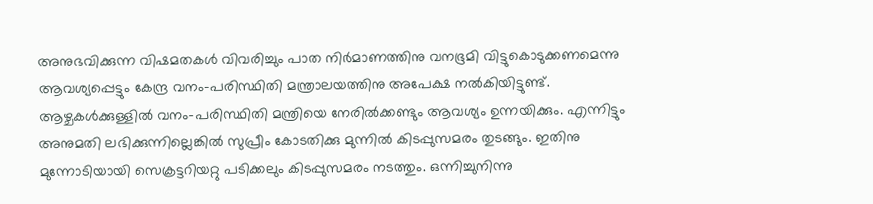അനുഭവിക്കുന്ന വിഷമതകള്‍ വിവരിച്ചും പാത നിര്‍മാണത്തിനു വനഭൂമി വിട്ടുകൊടുക്കണമെന്നു ആവശ്യപ്പെട്ടും കേന്ദ്ര വനം-പരിസ്ഥിതി മന്ത്രാലയത്തിനു അപേക്ഷ നല്‍കിയിട്ടുണ്ട്. ആഴ്ചകള്‍ക്കുള്ളില്‍ വനം-പരിസ്ഥിതി മന്ത്രിയെ നേരില്‍ക്കണ്ടും ആവശ്യം ഉന്നയിക്കും. എന്നിട്ടും അനുമതി ലഭിക്കുന്നില്ലെങ്കില്‍ സുപ്രീം കോടതിക്കു മുന്നില്‍ കിടപ്പുസമരം തുടങ്ങും. ഇതിനു മുന്നോടിയായി സെക്രട്ടറിയറ്റു പടിക്കലും കിടപ്പുസമരം നടത്തും. ഒന്നിച്ചുനിന്നു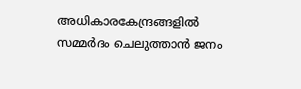അധികാരകേന്ദ്രങ്ങളില്‍ സമ്മര്‍ദം ചെലുത്താന്‍ ജനം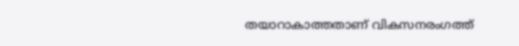തയാറാകാത്തതാണ് വികസനരംഗത്ത്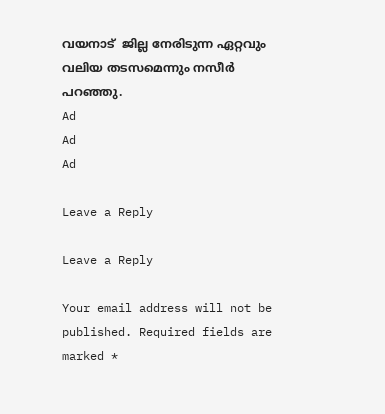വയനാട്  ജില്ല നേരിടുന്ന ഏറ്റവും വലിയ തടസമെന്നും നസീര്‍ പറഞ്ഞു.
Ad
Ad
Ad

Leave a Reply

Leave a Reply

Your email address will not be published. Required fields are marked *